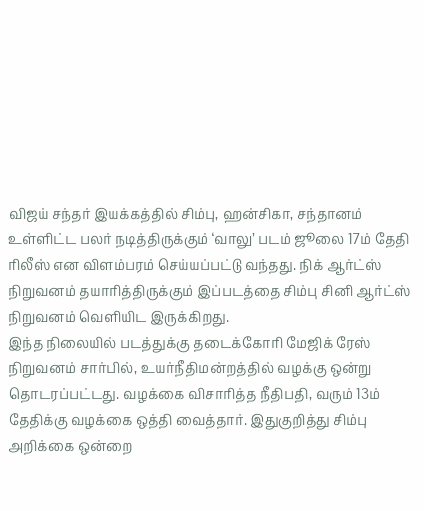விஜய் சந்தர் இயக்கத்தில் சிம்பு, ஹன்சிகா, சந்தானம் உள்ளிட்ட பலர் நடித்திருக்கும் ‘வாலு’ படம் ஜூலை 17ம் தேதி ரிலீஸ் என விளம்பரம் செய்யப்பட்டு வந்தது. நிக் ஆர்ட்ஸ் நிறுவனம் தயாரித்திருக்கும் இப்படத்தை சிம்பு சினி ஆர்ட்ஸ் நிறுவனம் வெளியிட இருக்கிறது.
இந்த நிலையில் படத்துக்கு தடைக்கோரி மேஜிக் ரேஸ் நிறுவனம் சார்பில், உயர்நீதிமன்றத்தில் வழக்கு ஒன்று தொடரப்பட்டது. வழக்கை விசாரித்த நீதிபதி, வரும் 13ம் தேதிக்கு வழக்கை ஒத்தி வைத்தார். இதுகுறித்து சிம்பு அறிக்கை ஒன்றை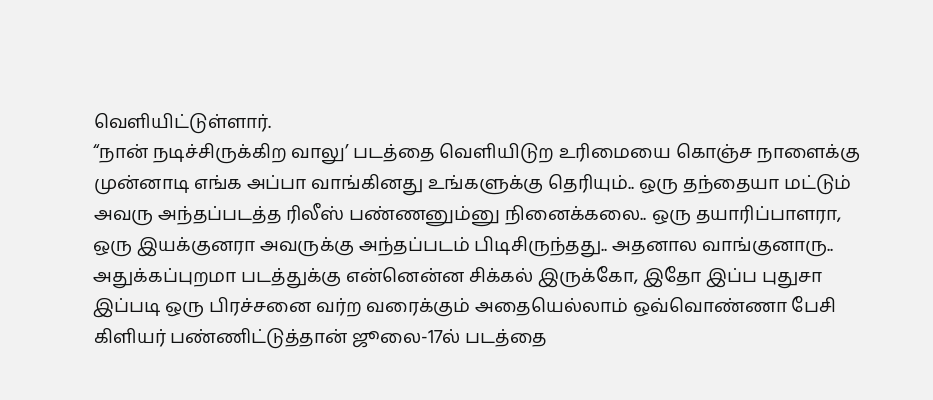வெளியிட்டுள்ளார்.
“நான் நடிச்சிருக்கிற வாலு’ படத்தை வெளியிடுற உரிமையை கொஞ்ச நாளைக்கு முன்னாடி எங்க அப்பா வாங்கினது உங்களுக்கு தெரியும்.. ஒரு தந்தையா மட்டும் அவரு அந்தப்படத்த ரிலீஸ் பண்ணனும்னு நினைக்கலை.. ஒரு தயாரிப்பாளரா, ஒரு இயக்குனரா அவருக்கு அந்தப்படம் பிடிசிருந்தது.. அதனால வாங்குனாரு..
அதுக்கப்புறமா படத்துக்கு என்னென்ன சிக்கல் இருக்கோ, இதோ இப்ப புதுசா இப்படி ஒரு பிரச்சனை வர்ற வரைக்கும் அதையெல்லாம் ஒவ்வொண்ணா பேசி கிளியர் பண்ணிட்டுத்தான் ஜூலை-17ல் படத்தை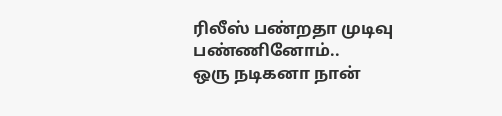ரிலீஸ் பண்றதா முடிவு பண்ணினோம்..
ஒரு நடிகனா நான்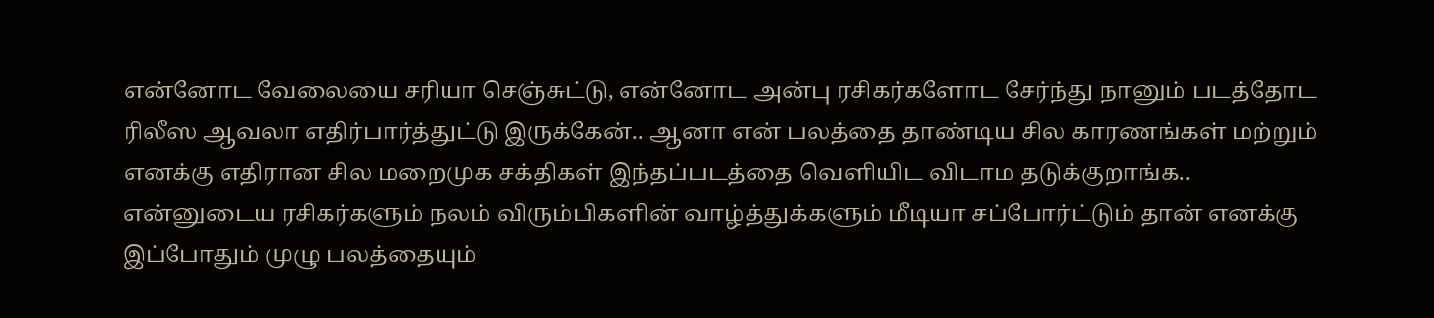என்னோட வேலையை சரியா செஞ்சுட்டு, என்னோட அன்பு ரசிகர்களோட சேர்ந்து நானும் படத்தோட ரிலீஸ ஆவலா எதிர்பார்த்துட்டு இருக்கேன்.. ஆனா என் பலத்தை தாண்டிய சில காரணங்கள் மற்றும் எனக்கு எதிரான சில மறைமுக சக்திகள் இந்தப்படத்தை வெளியிட விடாம தடுக்குறாங்க..
என்னுடைய ரசிகர்களும் நலம் விரும்பிகளின் வாழ்த்துக்களும் மீடியா சப்போர்ட்டும் தான் எனக்கு இப்போதும் முழு பலத்தையும்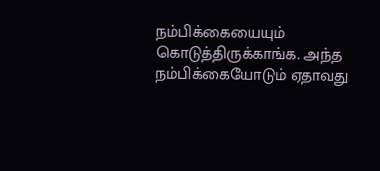நம்பிக்கையையும் கொடுத்திருக்காங்க. அந்த நம்பிக்கையோடும் ஏதாவது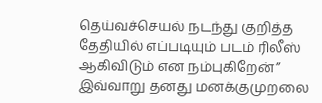தெய்வச்செயல் நடந்து குறித்த தேதியில் எப்படியும் படம் ரிலீஸ் ஆகிவிடும் என நம்புகிறேன்”
இவ்வாறு தனது மனக்குமுறலை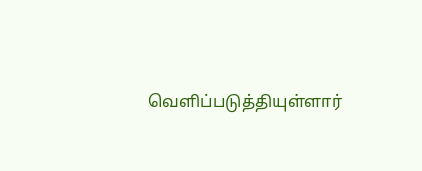வெளிப்படுத்தியுள்ளார்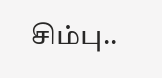சிம்பு..